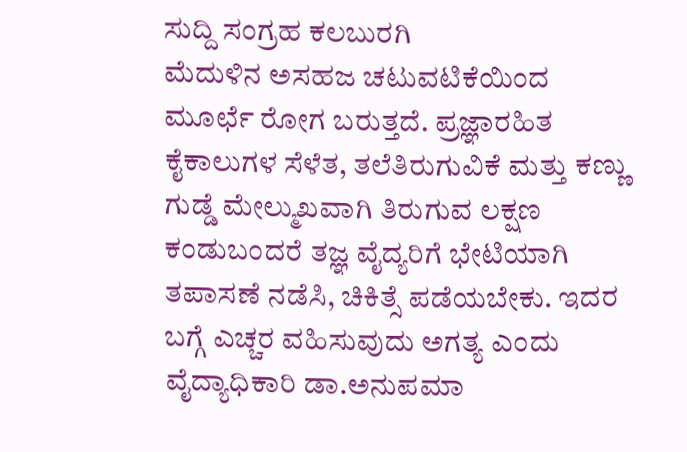ಸುದ್ದಿ ಸಂಗ್ರಹ ಕಲಬುರಗಿ
ಮೆದುಳಿನ ಅಸಹಜ ಚಟುವಟಿಕೆಯಿಂದ ಮೂರ್ಛೆ ರೋಗ ಬರುತ್ತದೆ. ಪ್ರಜ್ಞಾರಹಿತ ಕೈಕಾಲುಗಳ ಸೆಳೆತ, ತಲೆತಿರುಗುವಿಕೆ ಮತ್ತು ಕಣ್ಣು ಗುಡ್ಡೆ ಮೇಲ್ಮುಖವಾಗಿ ತಿರುಗುವ ಲಕ್ಷಣ ಕಂಡುಬಂದರೆ ತಜ್ಞ ವೈದ್ಯರಿಗೆ ಭೇಟಿಯಾಗಿ ತಪಾಸಣೆ ನಡೆಸಿ, ಚಿಕಿತ್ಸೆ ಪಡೆಯಬೇಕು. ಇದರ ಬಗ್ಗೆ ಎಚ್ಚರ ವಹಿಸುವುದು ಅಗತ್ಯ ಎಂದು ವೈದ್ಯಾಧಿಕಾರಿ ಡಾ.ಅನುಪಮಾ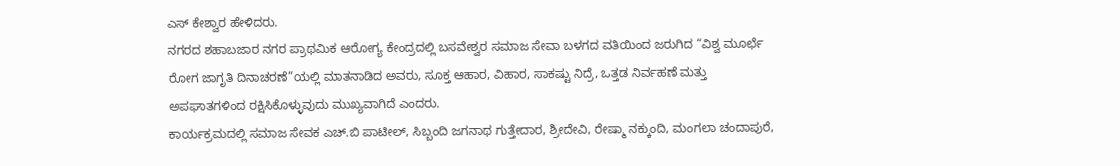ಎಸ್ ಕೇಶ್ವಾರ ಹೇಳಿದರು.
ನಗರದ ಶಹಾಬಜಾರ ನಗರ ಪ್ರಾಥಮಿಕ ಆರೋಗ್ಯ ಕೇಂದ್ರದಲ್ಲಿ ಬಸವೇಶ್ವರ ಸಮಾಜ ಸೇವಾ ಬಳಗದ ವತಿಯಿಂದ ಜರುಗಿದ “ವಿಶ್ವ ಮೂರ್ಛೆ ರೋಗ ಜಾಗೃತಿ ದಿನಾಚರಣೆ”ಯಲ್ಲಿ ಮಾತನಾಡಿದ ಅವರು, ಸೂಕ್ತ ಆಹಾರ, ವಿಹಾರ, ಸಾಕಷ್ಟು ನಿದ್ರೆ, ಒತ್ತಡ ನಿರ್ವಹಣೆ ಮತ್ತು ಅಪಘಾತಗಳಿಂದ ರಕ್ಷಿಸಿಕೊಳ್ಳುವುದು ಮುಖ್ಯವಾಗಿದೆ ಎಂದರು.
ಕಾರ್ಯಕ್ರಮದಲ್ಲಿ ಸಮಾಜ ಸೇವಕ ಎಚ್.ಬಿ ಪಾಟೀಲ್, ಸಿಬ್ಬಂದಿ ಜಗನಾಥ ಗುತ್ತೇದಾರ, ಶ್ರೀದೇವಿ, ರೇಷ್ಮಾ ನಕ್ಕುಂದಿ, ಮಂಗಲಾ ಚಂದಾಪುರೆ,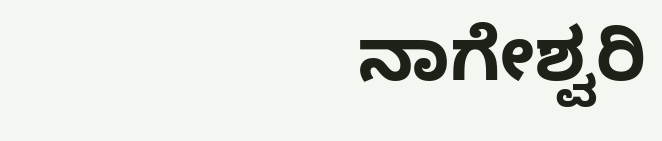ನಾಗೇಶ್ವರಿ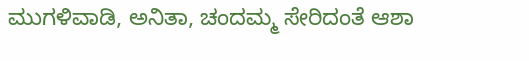ಮುಗಳಿವಾಡಿ, ಅನಿತಾ, ಚಂದಮ್ಮ ಸೇರಿದಂತೆ ಆಶಾ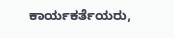ಕಾರ್ಯಕರ್ತೆಯರು,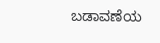ಬಡಾವಣೆಯ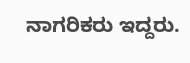ನಾಗರಿಕರು ಇದ್ದರು.